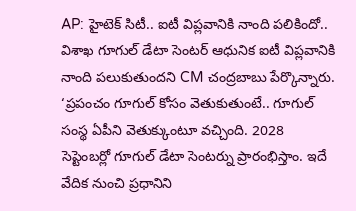AP: హైటెక్ సిటీ.. ఐటీ విప్లవానికి నాంది పలికిందో.. విశాఖ గూగుల్ డేటా సెంటర్ ఆధునిక ఐటీ విప్లవానికి నాంది పలుకుతుందని CM చంద్రబాబు పేర్కొన్నారు. ‘ప్రపంచం గూగుల్ కోసం వెతుకుతుంటే.. గూగుల్ సంస్థ ఏపీని వెతుక్కుంటూ వచ్చింది. 2028 సెప్టెంబర్లో గూగుల్ డేటా సెంటర్ను ప్రారంభిస్తాం. ఇదే వేదిక నుంచి ప్రధానిని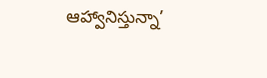ఆహ్వానిస్తున్నా’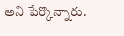అని పేర్కొన్నారు.